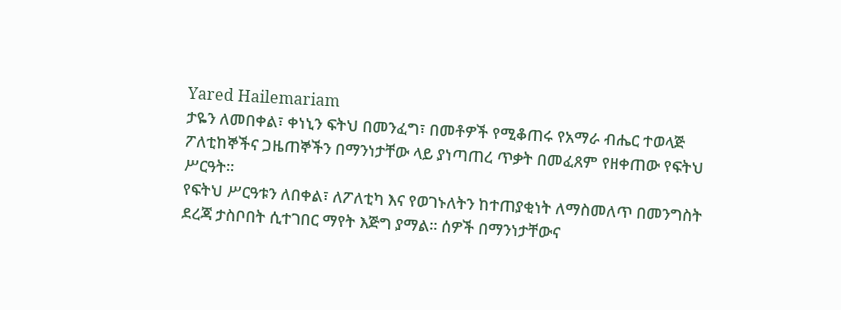Yared Hailemariam
ታዬን ለመበቀል፣ ቀነኒን ፍትህ በመንፈግ፣ በመቶዎች የሚቆጠሩ የአማራ ብሔር ተወላጅ ፖለቲከኞችና ጋዜጠኞችን በማንነታቸው ላይ ያነጣጠረ ጥቃት በመፈጸም የዘቀጠው የፍትህ ሥርዓት።
የፍትህ ሥርዓቱን ለበቀል፣ ለፖለቲካ እና የወገኑለትን ከተጠያቂነት ለማስመለጥ በመንግስት ደረጃ ታስቦበት ሲተገበር ማየት እጅግ ያማል። ሰዎች በማንነታቸውና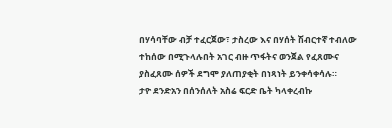በሃሳባቸው ብቻ ተፈርጀው፣ ታስረው እና በሃሰት ሽብርተኛ ተብለው ተከሰው በሚጉላሉበት አገር ብዙ ጥፋትና ወንጀል የፈጸሙና ያስፈጸሙ ሰዎች ደግሞ ያለጠያቂት በነጻነት ይንቀሳቀሳሉ።
ታዮ ደንድአን በሰንሰለት አስሬ ፍርድ ቤት ካላቀረብኩ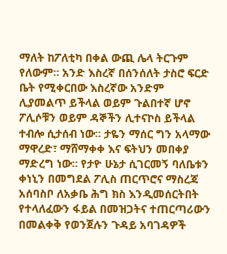ማለት ከፖለቲካ በቀል ውጪ ሌላ ትርጉም የለውም። አንድ እስረኛ በሰንሰለት ታስሮ ፍርድ ቤት የሚቀርበው እስረኛው አንድም ሊያመልጥ ይችላል ወይም ጉልበተኛ ሆኖ ፖሊሶቹን ወይም ዳኞችን ሊተናኮስ ይችላል ተብሎ ሲታሰብ ነው። ታዬን ማሰር ግን አላማው ማዋረድ፣ ማሸማቀቀ እና ፍትህን መበቀያ ማድረግ ነው። የታዮ ሁኔታ ሲገርመኝ ባለቤቱን ቀነኒን በመግደል ፖሊስ ጠርጥሮና ማስረጃ አሰባስቦ ለአቃቤ ሕግ ክስ እንዲመሰርትበት የተላለፈውን ፋይል በመዝጋትና ተጠርጣሪውን በመልቀቅ የወንጀሉን ጉዳይ አባገዳዎች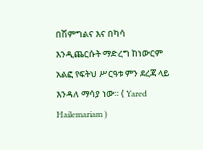በሽምግልና እና በካሳ እንዲጨርሱት ማድረግ ከነውርም አልፎ የፍትህ ሥርዓቱ ምን ደረጃ ላይ እንዳለ ማሳያ ነው። ( Yared Hailemariam )